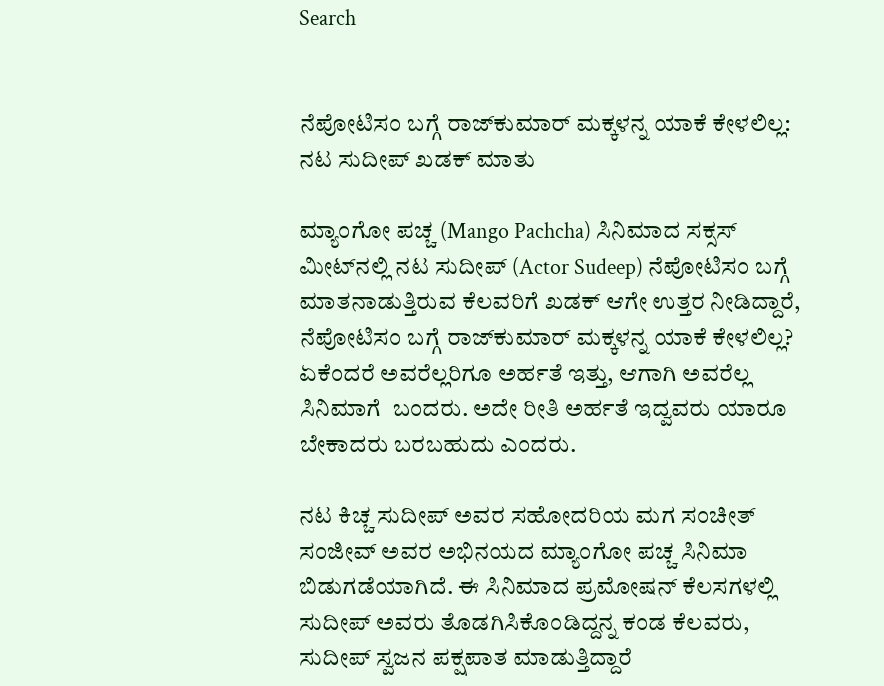Search


ನೆಪೋಟಿಸಂ ಬಗ್ಗೆ ರಾಜ್‌ಕುಮಾರ್‌ ಮಕ್ಕಳನ್ನ ಯಾಕೆ ಕೇಳಲಿಲ್ಲ: ನಟ ಸುದೀಪ್‌ ಖಡಕ್‌ ಮಾತು

ಮ್ಯಾಂಗೋ ಪಚ್ಚ (Mango Pachcha) ಸಿನಿಮಾದ ಸಕ್ಸಸ್‌ ಮೀಟ್‌ನಲ್ಲಿ ನಟ ಸುದೀಪ್‌ (Actor Sudeep) ನೆಪೋಟಿಸಂ ಬಗ್ಗೆ ಮಾತನಾಡುತ್ತಿರುವ ಕೆಲವರಿಗೆ ಖಡಕ್‌ ಆಗೇ ಉತ್ತರ ನೀಡಿದ್ದಾರೆ, ನೆಪೋಟಿಸಂ ಬಗ್ಗೆ ರಾಜ್‌ಕುಮಾರ್‌ ಮಕ್ಕಳನ್ನ ಯಾಕೆ ಕೇಳಲಿಲ್ಲ? ಏಕೆಂದರೆ ಅವರೆಲ್ಲರಿಗೂ ಅರ್ಹತೆ ಇತ್ತು, ಆಗಾಗಿ ಅವರೆಲ್ಲ ಸಿನಿಮಾಗೆ  ಬಂದರು. ಅದೇ ರೀತಿ ಅರ್ಹತೆ ಇದ್ವವರು ಯಾರೂ ಬೇಕಾದರು ಬರಬಹುದು ಎಂದರು.

ನಟ ಕಿಚ್ಚ ಸುದೀಪ್‌ ಅವರ ಸಹೋದರಿಯ ಮಗ ಸಂಚೀತ್‌ ಸಂಜೀವ್‌ ಅವರ ಅಭಿನಯದ ಮ್ಯಾಂಗೋ ಪಚ್ಚ ಸಿನಿಮಾ ಬಿಡುಗಡೆಯಾಗಿದೆ. ಈ ಸಿನಿಮಾದ ಪ್ರಮೋಷನ್‌ ಕೆಲಸಗಳಲ್ಲಿ ಸುದೀಪ್‌ ಅವರು ತೊಡಗಿಸಿಕೊಂಡಿದ್ದನ್ನ ಕಂಡ ಕೆಲವರು, ಸುದೀಪ್‌ ಸ್ವಜನ ಪಕ್ಷಪಾತ ಮಾಡುತ್ತಿದ್ದಾರೆ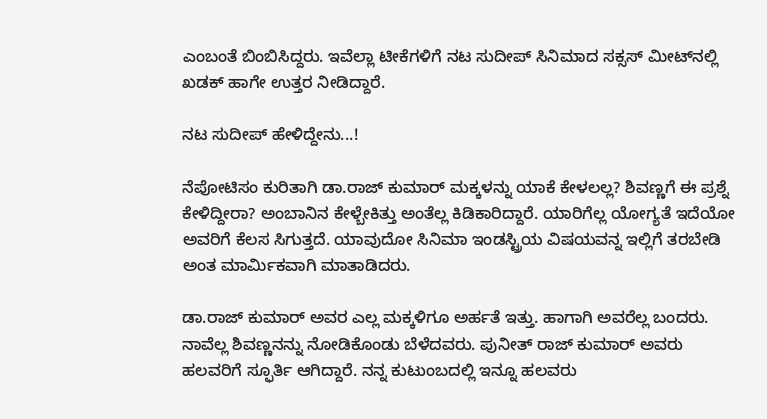ಎಂಬಂತೆ ಬಿಂಬಿಸಿದ್ದರು. ಇವೆಲ್ಲಾ ಟೀಕೆಗಳಿಗೆ ನಟ ಸುದೀಪ್‌ ಸಿನಿಮಾದ ಸಕ್ಸಸ್‌ ಮೀಟ್‌ನಲ್ಲಿ ಖಡಕ್‌ ಹಾಗೇ ಉತ್ತರ ನೀಡಿದ್ದಾರೆ.

ನಟ ಸುದೀಪ್‌ ಹೇಳಿದ್ದೇನು...!

ನೆಪೋಟಿಸಂ ಕುರಿತಾಗಿ ಡಾ.ರಾಜ್ ಕುಮಾರ್ ಮಕ್ಕಳನ್ನು ಯಾಕೆ ಕೇಳಲಲ್ಲ? ಶಿವಣ್ಣಗೆ ಈ ಪ್ರಶ್ನೆ ಕೇಳಿದ್ದೀರಾ? ಅಂಬಾನಿನ ಕೇಳ್ಬೇಕಿತ್ತು ಅಂತೆಲ್ಲ ಕಿಡಿಕಾರಿದ್ದಾರೆ. ಯಾರಿಗೆಲ್ಲ ಯೋಗ್ಯತೆ ಇದೆಯೋ ಅವರಿಗೆ ಕೆಲಸ ಸಿಗುತ್ತದೆ. ಯಾವುದೋ ಸಿನಿಮಾ ಇಂಡಸ್ಟ್ರಿಯ ವಿಷಯವನ್ನ ಇಲ್ಲಿಗೆ ತರಬೇಡಿ ಅಂತ ಮಾರ್ಮಿಕವಾಗಿ ಮಾತಾಡಿದರು.

ಡಾ.ರಾಜ್ ಕುಮಾರ್ ಅವರ ಎಲ್ಲ ಮಕ್ಕಳಿಗೂ ಅರ್ಹತೆ ಇತ್ತು. ಹಾಗಾಗಿ ಅವರೆಲ್ಲ ಬಂದರು. ನಾವೆಲ್ಲ ಶಿವಣ್ಣನನ್ನು ನೋಡಿಕೊಂಡು ಬೆಳೆದವರು. ಪುನೀತ್ ರಾಜ್ ಕುಮಾರ್ ಅವರು ಹಲವರಿಗೆ ಸ್ಫೂರ್ತಿ ಆಗಿದ್ದಾರೆ. ನನ್ನ ಕುಟುಂಬದಲ್ಲಿ ಇನ್ನೂ ಹಲವರು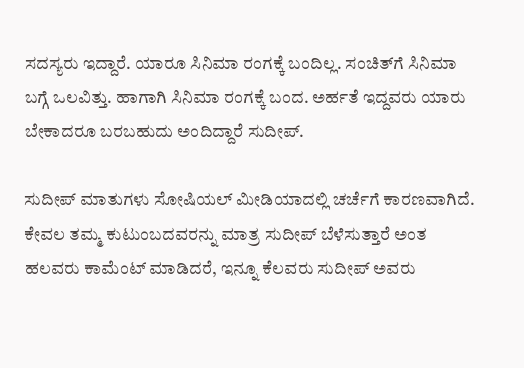ಸದಸ್ಯರು ಇದ್ದಾರೆ. ಯಾರೂ ಸಿನಿಮಾ ರಂಗಕ್ಕೆ ಬಂದಿಲ್ಲ. ಸಂಚಿತ್‌ಗೆ ಸಿನಿಮಾ ಬಗ್ಗೆ ಒಲವಿತ್ತು. ಹಾಗಾಗಿ ಸಿನಿಮಾ ರಂಗಕ್ಕೆ ಬಂದ. ಅರ್ಹತೆ ಇದ್ದವರು ಯಾರು ಬೇಕಾದರೂ ಬರಬಹುದು ಅಂದಿದ್ದಾರೆ ಸುದೀಪ್.

ಸುದೀಪ್ ಮಾತುಗಳು ಸೋಷಿಯಲ್ ಮೀಡಿಯಾದಲ್ಲಿ ಚರ್ಚೆಗೆ ಕಾರಣವಾಗಿದೆ. ಕೇವಲ ತಮ್ಮ ಕುಟುಂಬದವರನ್ನು ಮಾತ್ರ ಸುದೀಪ್ ಬೆಳೆಸುತ್ತಾರೆ ಅಂತ ಹಲವರು ಕಾಮೆಂಟ್ ಮಾಡಿದರೆ, ಇನ್ನೂ ಕೆಲವರು ಸುದೀಪ್ ಅವರು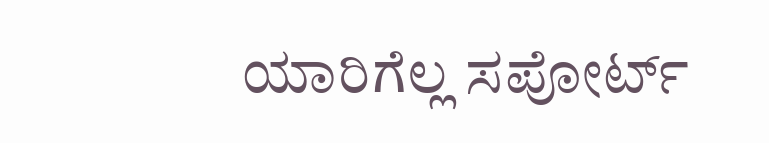ಯಾರಿಗೆಲ್ಲ ಸಪೋರ್ಟ್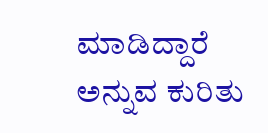ಮಾಡಿದ್ದಾರೆ ಅನ್ನುವ ಕುರಿತು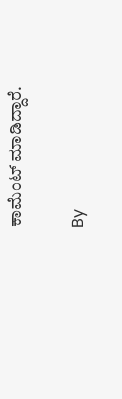ಕಾಮೆಂಟ್ ಮಾಡಿದ್ದಾರೆ.

By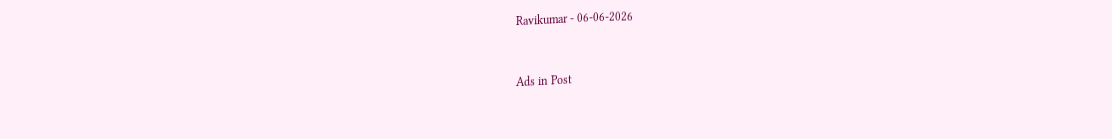Ravikumar - 06-06-2026


Ads in Post